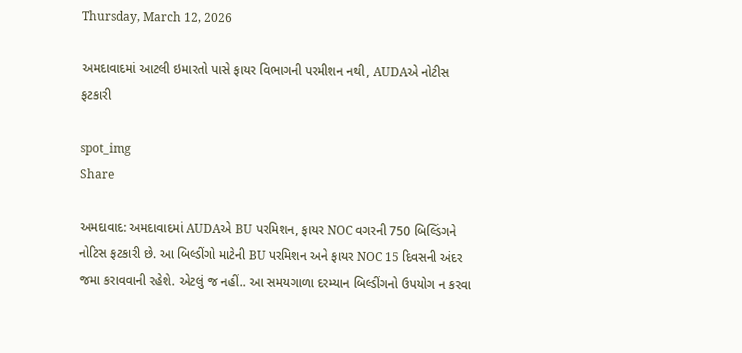Thursday, March 12, 2026

અમદાવાદમાં આટલી ઇમારતો પાસે ફાયર વિભાગની પરમીશન નથી, AUDAએ નોટીસ ફટકારી

spot_img
Share

અમદાવાદ: અમદાવાદમાં AUDAએ BU પરમિશન, ફાયર NOC વગરની 750 બિલ્ડિંગને નોટિસ ફટકારી છે. આ બિલ્ડીંગો માટેની BU પરમિશન અને ફાયર NOC 15 દિવસની અંદર જમા કરાવવાની રહેશે. એટલું જ નહીં.. આ સમયગાળા દરમ્યાન બિલ્ડીંગનો ઉપયોગ ન કરવા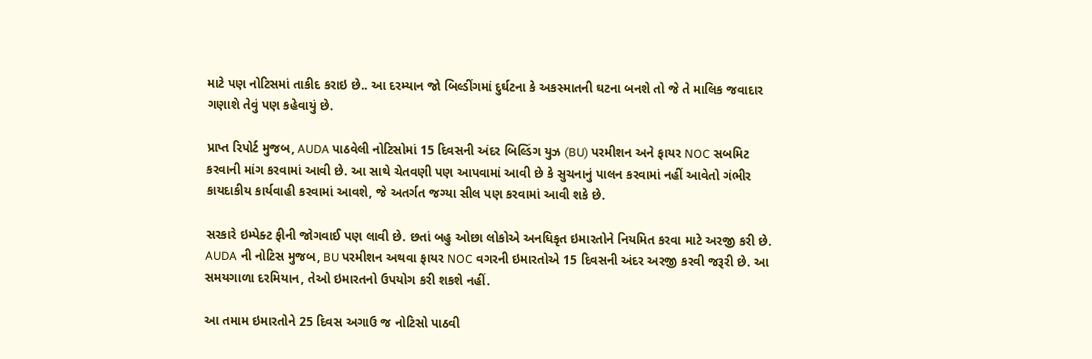માટે પણ નોટિસમાં તાકીદ કરાઇ છે.. આ દરમ્યાન જો બિલ્ડીંગમાં દુર્ઘટના કે અકસ્માતની ઘટના બનશે તો જે તે માલિક જવાદાર ગણાશે તેવું પણ કહેવાયું છે.

પ્રાપ્ત રિપોર્ટ મુજબ, AUDA પાઠવેલી નોટિસોમાં 15 દિવસની અંદર બિલ્ડિંગ યુઝ (BU) પરમીશન અને ફાયર NOC સબમિટ કરવાની માંગ કરવામાં આવી છે. આ સાથે ચેતવણી પણ આપવામાં આવી છે કે સુચનાનું પાલન કરવામાં નહીં આવેતો ગંભીર કાયદાકીય કાર્યવાહી કરવામાં આવશે, જે અતર્ગત જગ્યા સીલ પણ કરવામાં આવી શકે છે.

સરકારે ઇમ્પેક્ટ ફીની જોગવાઈ પણ લાવી છે. છતાં બહુ ઓછા લોકોએ અનધિકૃત ઇમારતોને નિયમિત કરવા માટે અરજી કરી છે. AUDA ની નોટિસ મુજબ, BU પરમીશન અથવા ફાયર NOC વગરની ઇમારતોએ 15 દિવસની અંદર અરજી કરવી જરૂરી છે. આ સમયગાળા દરમિયાન, તેઓ ઇમારતનો ઉપયોગ કરી શકશે નહીં.

આ તમામ ઇમારતોને 25 દિવસ અગાઉ જ નોટિસો પાઠવી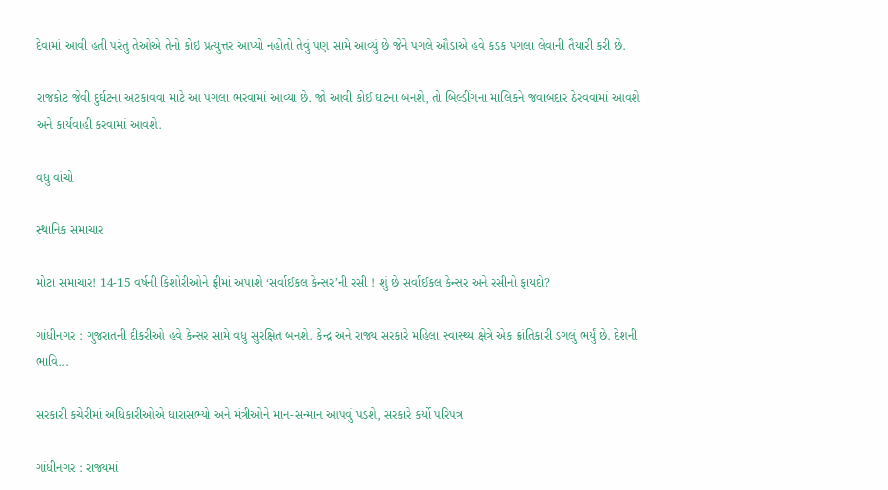દેવામાં આવી હતી પરંતુ તેઓએ તેનો કોઇ પ્રત્યુત્તર આપ્યો નહોતો તેવું પણ સામે આવ્યું છે જેને પગલે ઔડાએ હવે કડક પગલા લેવાની તૈયારી કરી છે.

રાજકોટ જેવી દુર્ઘટના અટકાવવા માટે આ પગલા ભરવામાં આવ્યા છે. જો આવી કોઈ ઘટના બનશે, તો બિલ્ડીંગના માલિકને જવાબદાર ઠેરવવામાં આવશે અને કાર્યવાહી કરવામાં આવશે.

વધુ વાંચો

સ્થાનિક સમાચાર

મોટા સમાચાર! 14-15 વર્ષની કિશોરીઓને ફ્રીમાં અપાશે ‘સર્વાઈકલ કેન્સર’ની રસી ! શું છે સર્વાઈકલ કેન્સર અને રસીનો ફાયદો?

ગાંધીનગર : ગુજરાતની દીકરીઓ હવે કેન્સર સામે વધુ સુરક્ષિત બનશે. કેન્દ્ર અને રાજ્ય સરકારે મહિલા સ્વાસ્થ્ય ક્ષેત્રે એક ક્રાંતિકારી ડગલું ભર્યું છે. દેશની ભાવિ...

સરકારી કચેરીમાં અધિકારીઓએ ધારાસભ્યો અને મંત્રીઓને માન-સન્માન આપવું પડશે, સરકારે કર્યો પરિપત્ર

ગાંધીનગર : રાજ્યમાં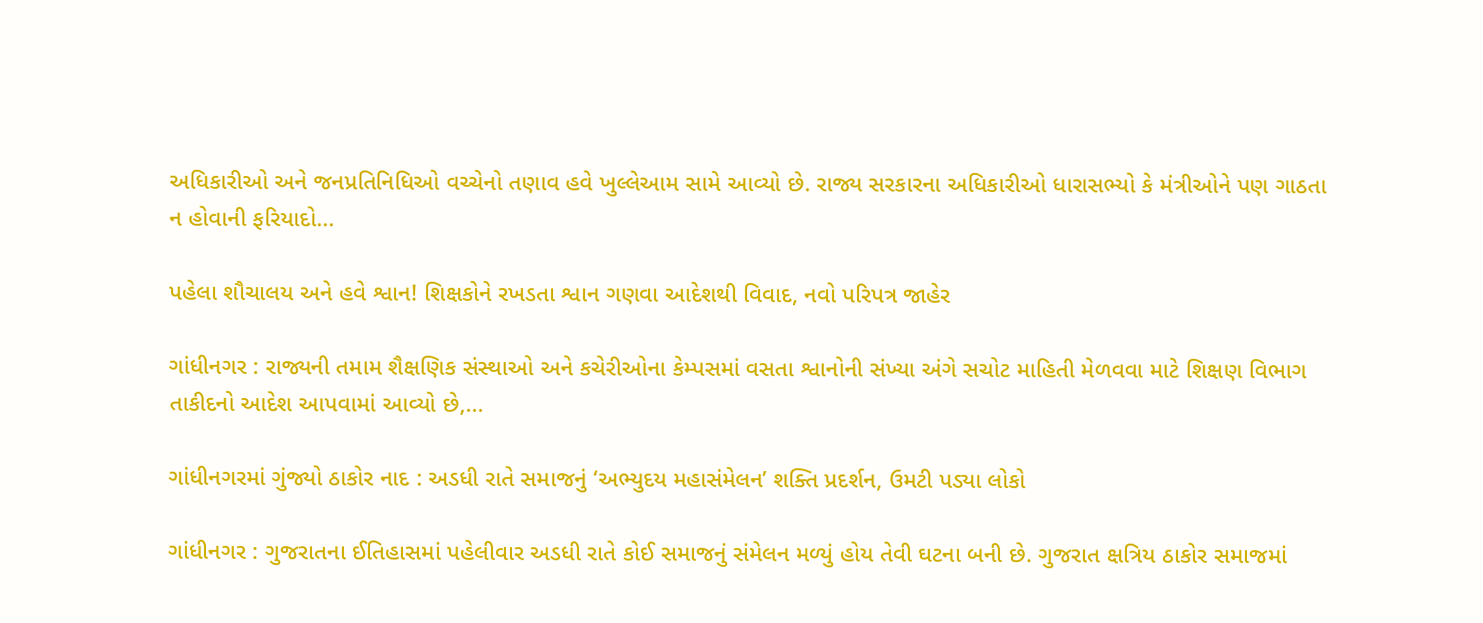અધિકારીઓ અને જનપ્રતિનિધિઓ વચ્ચેનો તણાવ હવે ખુલ્લેઆમ સામે આવ્યો છે. રાજ્ય સરકારના અધિકારીઓ ધારાસભ્યો કે મંત્રીઓને પણ ગાઠતા ન હોવાની ફરિયાદો...

પહેલા શૌચાલય અને હવે શ્વાન! શિક્ષકોને રખડતા શ્વાન ગણવા આદેશથી વિવાદ, નવો પરિપત્ર જાહેર

ગાંધીનગર : રાજ્યની તમામ શૈક્ષણિક સંસ્થાઓ અને કચેરીઓના કેમ્પસમાં વસતા શ્વાનોની સંખ્યા અંગે સચોટ માહિતી મેળવવા માટે શિક્ષણ વિભાગ તાકીદનો આદેશ આપવામાં આવ્યો છે,...

ગાંધીનગરમાં ગુંજ્યો ઠાકોર નાદ : અડધી રાતે સમાજનું ‘અભ્યુદય મહાસંમેલન’ શક્તિ પ્રદર્શન, ઉમટી પડ્યા લોકો

ગાંધીનગર : ગુજરાતના ઈતિહાસમાં પહેલીવાર અડધી રાતે કોઈ સમાજનું સંમેલન મળ્યું હોય તેવી ઘટના બની છે. ગુજરાત ક્ષત્રિય ઠાકોર સમાજમાં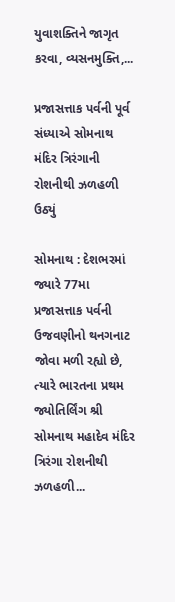યુવાશક્તિને જાગૃત કરવા, વ્યસનમુક્તિ,...

પ્રજાસત્તાક પર્વની પૂર્વ સંધ્યાએ સોમનાથ મંદિર ત્રિરંગાની રોશનીથી ઝળહળી ઉઠ્યું

સોમનાથ : દેશભરમાં જ્યારે 77મા પ્રજાસત્તાક પર્વની ઉજવણીનો થનગનાટ જોવા મળી રહ્યો છે, ત્યારે ભારતના પ્રથમ જ્યોતિર્લિંગ શ્રી સોમનાથ મહાદેવ મંદિર ત્રિરંગા રોશનીથી ઝળહળી...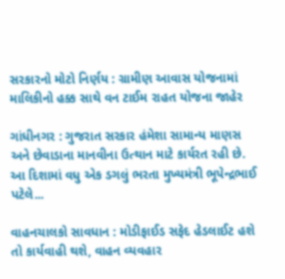સરકારનો મોટો નિર્ણય : ગ્રામીણ આવાસ યોજનામાં માલિકીનો હક્ક સાથે વન ટાઈમ રાહત યોજના જાહેર

ગાંધીનગર : ગુજરાત સરકાર હંમેશા સામાન્ય માણસ અને છેવાડાના માનવીના ઉત્થાન માટે કાર્યરત રહી છે. આ દિશામાં વધુ એક ડગલું ભરતા મુખ્યમંત્રી ભૂપેન્દ્રભાઈ પટેલે...

વાહનચાલકો સાવધાન : મોડીફાઈડ સફેદ હેડલાઈટ હશે તો કાર્યવાહી થશે, વાહન વ્યવહાર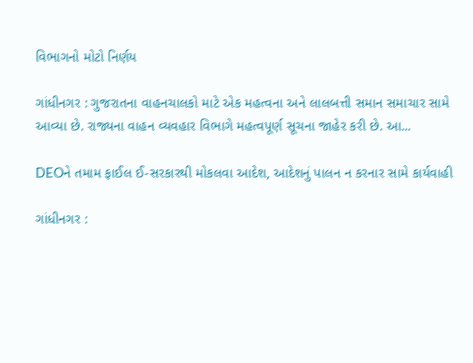વિભાગનો મોટો નિર્ણય

ગાંધીનગર : ગુજરાતના વાહનચાલકો માટે એક મહત્વના અને લાલબત્તી સમાન સમાચાર સામે આવ્યા છે. રાજ્યના વાહન વ્યવહાર વિભાગે મહત્વપૂર્ણ સૂચના જાહેર કરી છે. આ...

DEOને તમામ ફાઈલ ઈ-સરકારથી મોકલવા આદેશ, આદેશનું પાલન ન કરનાર સામે કાર્યવાહી

ગાંધીનગર :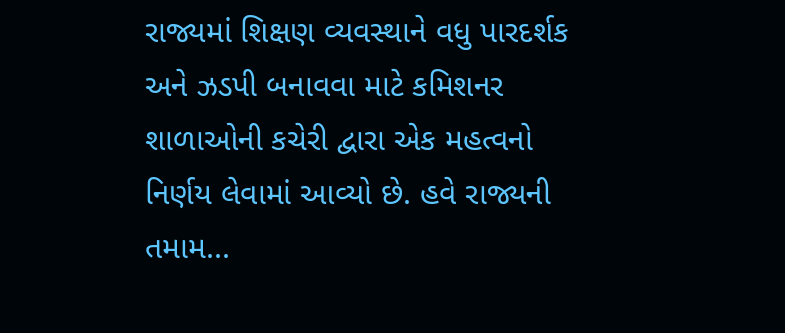રાજ્યમાં શિક્ષણ વ્યવસ્થાને વધુ પારદર્શક અને ઝડપી બનાવવા માટે કમિશનર શાળાઓની કચેરી દ્વારા એક મહત્વનો નિર્ણય લેવામાં આવ્યો છે. હવે રાજ્યની તમામ...